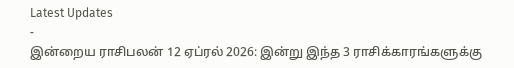Latest Updates
-
இன்றைய ராசிபலன் 12 ஏப்ரல் 2026: இன்று இந்த 3 ராசிக்காரங்களுக்கு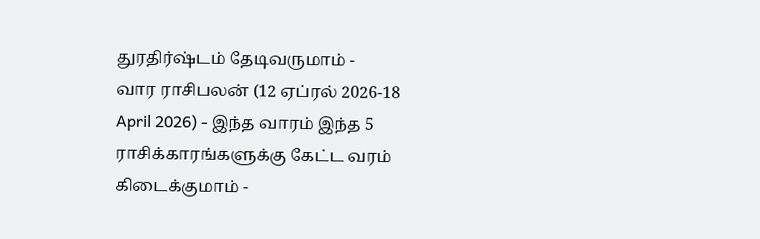துரதிர்ஷ்டம் தேடிவருமாம் -
வார ராசிபலன் (12 ஏப்ரல் 2026-18 April 2026) - இந்த வாரம் இந்த 5 ராசிக்காரங்களுக்கு கேட்ட வரம் கிடைக்குமாம் -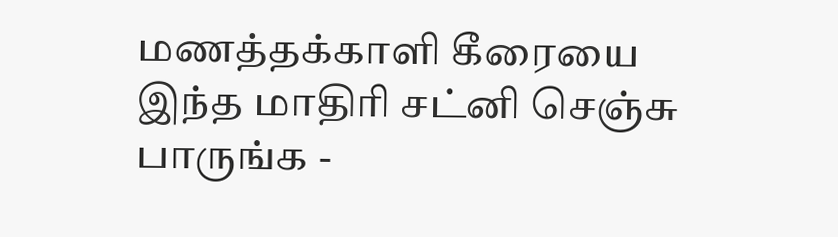மணத்தக்காளி கீரையை இந்த மாதிரி சட்னி செஞ்சு பாருங்க -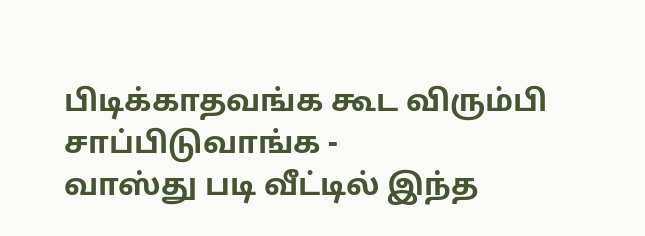பிடிக்காதவங்க கூட விரும்பி சாப்பிடுவாங்க -
வாஸ்து படி வீட்டில் இந்த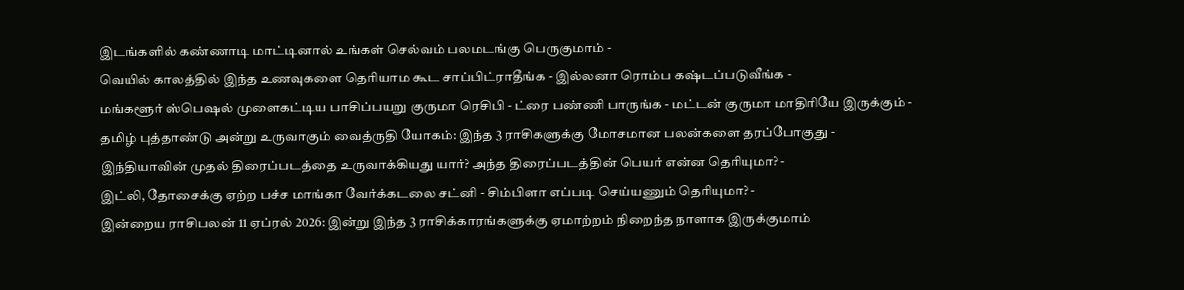இடங்களில் கண்ணாடி மாட்டினால் உங்கள் செல்வம் பலமடங்கு பெருகுமாம் -
வெயில் காலத்தில் இந்த உணவுகளை தெரியாம கூட சாப்பிட்ராதீங்க - இல்லனா ரொம்ப கஷ்டப்படுவீங்க -
மங்களூர் ஸ்பெஷல் முளைகட்டிய பாசிப்பயறு குருமா ரெசிபி - ட்ரை பண்ணி பாருங்க - மட்டன் குருமா மாதிரியே இருக்கும் -
தமிழ் புத்தாண்டு அன்று உருவாகும் வைத்ருதி யோகம்: இந்த 3 ராசிகளுக்கு மோசமான பலன்களை தரப்போகுது -
இந்தியாவின் முதல் திரைப்படத்தை உருவாக்கியது யார்? அந்த திரைப்படத்தின் பெயர் என்ன தெரியுமா? -
இட்லி, தோசைக்கு ஏற்ற பச்ச மாங்கா வேர்க்கடலை சட்னி - சிம்பிளா எப்படி செய்யணும் தெரியுமா? -
இன்றைய ராசிபலன் 11 ஏப்ரல் 2026: இன்று இந்த 3 ராசிக்காரங்களுக்கு ஏமாற்றம் நிறைந்த நாளாக இருக்குமாம்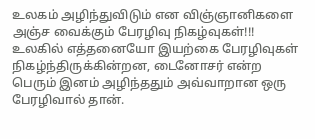உலகம் அழிந்துவிடும் என விஞ்ஞானிகளை அஞ்ச வைக்கும் பேரழிவு நிகழ்வுகள்!!!
உலகில் எத்தனையோ இயற்கை பேரழிவுகள் நிகழ்ந்திருக்கின்றன, டைனோசர் என்ற பெரும் இனம் அழிந்ததும் அவ்வாறான ஒரு பேரழிவால் தான்.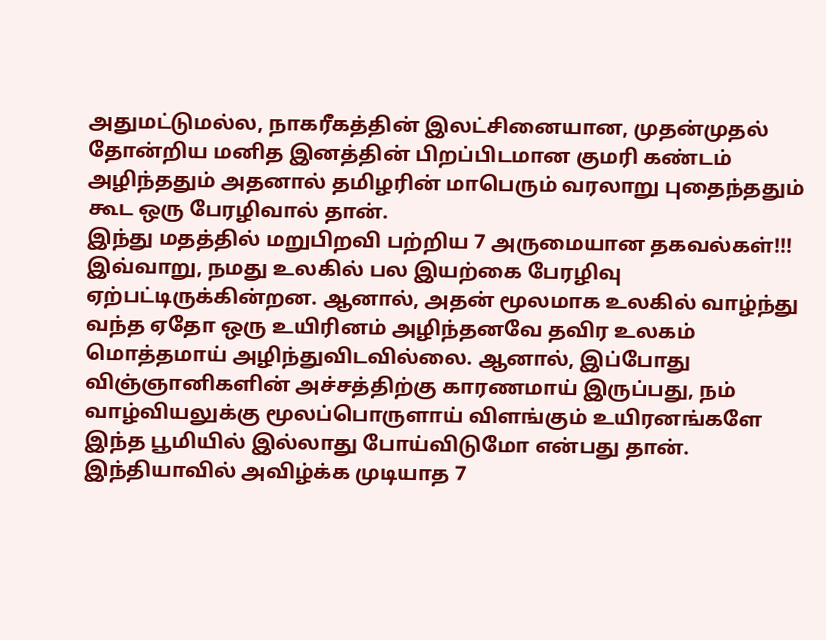அதுமட்டுமல்ல, நாகரீகத்தின் இலட்சினையான, முதன்முதல் தோன்றிய மனித இனத்தின் பிறப்பிடமான குமரி கண்டம் அழிந்ததும் அதனால் தமிழரின் மாபெரும் வரலாறு புதைந்ததும் கூட ஒரு பேரழிவால் தான்.
இந்து மதத்தில் மறுபிறவி பற்றிய 7 அருமையான தகவல்கள்!!!
இவ்வாறு, நமது உலகில் பல இயற்கை பேரழிவு ஏற்பட்டிருக்கின்றன. ஆனால், அதன் மூலமாக உலகில் வாழ்ந்து வந்த ஏதோ ஒரு உயிரினம் அழிந்தனவே தவிர உலகம் மொத்தமாய் அழிந்துவிடவில்லை. ஆனால், இப்போது விஞ்ஞானிகளின் அச்சத்திற்கு காரணமாய் இருப்பது, நம் வாழ்வியலுக்கு மூலப்பொருளாய் விளங்கும் உயிரனங்களே இந்த பூமியில் இல்லாது போய்விடுமோ என்பது தான்.
இந்தியாவில் அவிழ்க்க முடியாத 7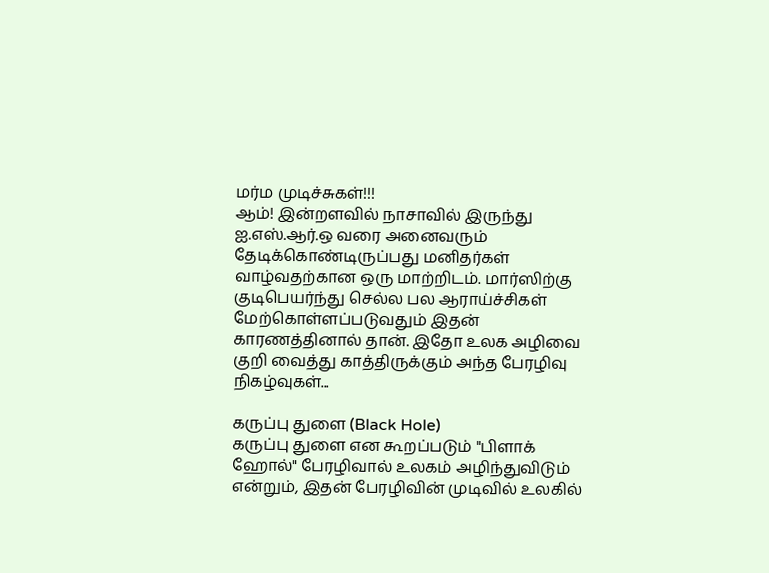மர்ம முடிச்சுகள்!!!
ஆம்! இன்றளவில் நாசாவில் இருந்து ஐ.எஸ்.ஆர்.ஒ வரை அனைவரும் தேடிக்கொண்டிருப்பது மனிதர்கள் வாழ்வதற்கான ஒரு மாற்றிடம். மார்ஸிற்கு குடிபெயர்ந்து செல்ல பல ஆராய்ச்சிகள் மேற்கொள்ளப்படுவதும் இதன் காரணத்தினால் தான். இதோ உலக அழிவை குறி வைத்து காத்திருக்கும் அந்த பேரழிவு நிகழ்வுகள்...

கருப்பு துளை (Black Hole)
கருப்பு துளை என கூறப்படும் "பிளாக் ஹோல்" பேரழிவால் உலகம் அழிந்துவிடும் என்றும், இதன் பேரழிவின் முடிவில் உலகில்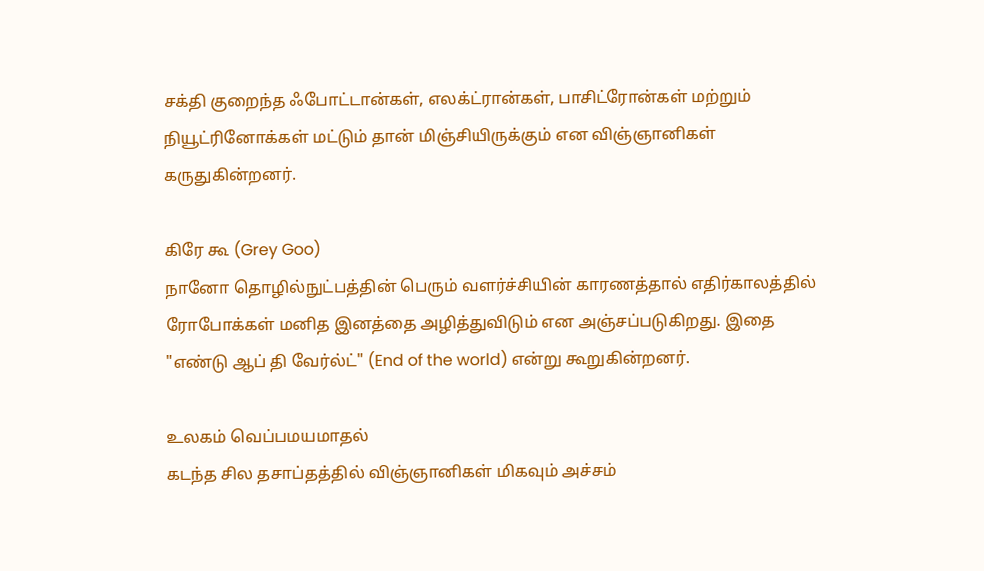சக்தி குறைந்த ஃபோட்டான்கள், எலக்ட்ரான்கள், பாசிட்ரோன்கள் மற்றும் நியூட்ரினோக்கள் மட்டும் தான் மிஞ்சியிருக்கும் என விஞ்ஞானிகள் கருதுகின்றனர்.

கிரே கூ (Grey Goo)
நானோ தொழில்நுட்பத்தின் பெரும் வளர்ச்சியின் காரணத்தால் எதிர்காலத்தில் ரோபோக்கள் மனித இனத்தை அழித்துவிடும் என அஞ்சப்படுகிறது. இதை "எண்டு ஆப் தி வேர்ல்ட்" (End of the world) என்று கூறுகின்றனர்.

உலகம் வெப்பமயமாதல்
கடந்த சில தசாப்தத்தில் விஞ்ஞானிகள் மிகவும் அச்சம்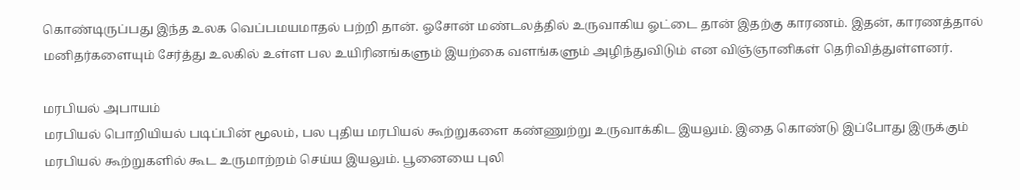கொண்டிருப்பது இந்த உலக வெப்பமயமாதல் பற்றி தான். ஓசோன் மண்டலத்தில் உருவாகிய ஓட்டை தான் இதற்கு காரணம். இதன், காரணத்தால் மனிதர்களையும் சேர்த்து உலகில் உள்ள பல உயிரினங்களும் இயற்கை வளங்களும் அழிந்துவிடும் என விஞ்ஞானிகள் தெரிவித்துள்ளனர்.

மரபியல் அபாயம்
மரபியல் பொறியியல் படிப்பின் மூலம், பல புதிய மரபியல் கூற்றுகளை கண்ணுற்று உருவாக்கிட இயலும். இதை கொண்டு இப்போது இருக்கும் மரபியல் கூற்றுகளில் கூட உருமாற்றம் செய்ய இயலும். பூனையை புலி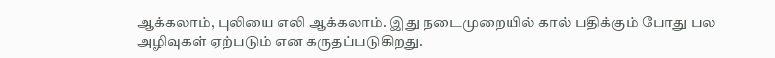ஆக்கலாம், புலியை எலி ஆக்கலாம். இது நடைமுறையில் கால் பதிக்கும் போது பல அழிவுகள் ஏற்படும் என கருதப்படுகிறது.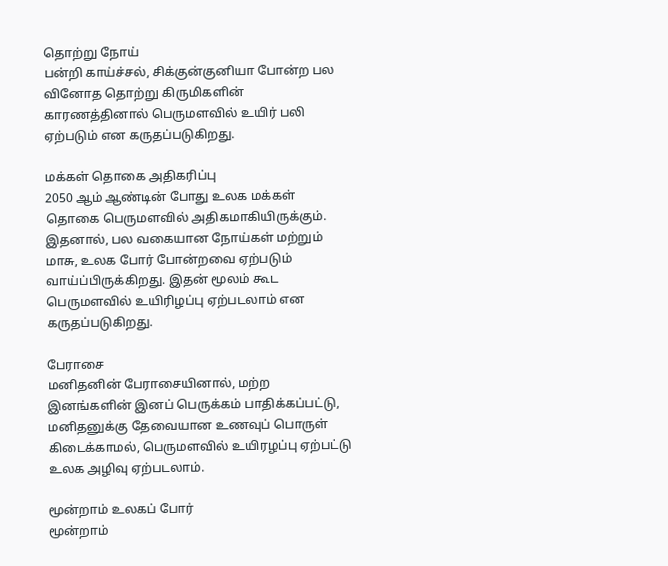தொற்று நோய்
பன்றி காய்ச்சல், சிக்குன்குனியா போன்ற பல வினோத தொற்று கிருமிகளின் காரணத்தினால் பெருமளவில் உயிர் பலி ஏற்படும் என கருதப்படுகிறது.

மக்கள் தொகை அதிகரிப்பு
2050 ஆம் ஆண்டின் போது உலக மக்கள் தொகை பெருமளவில் அதிகமாகியிருக்கும். இதனால், பல வகையான நோய்கள் மற்றும் மாசு, உலக போர் போன்றவை ஏற்படும் வாய்ப்பிருக்கிறது. இதன் மூலம் கூட பெருமளவில் உயிரிழப்பு ஏற்படலாம் என கருதப்படுகிறது.

பேராசை
மனிதனின் பேராசையினால், மற்ற இனங்களின் இனப் பெருக்கம் பாதிக்கப்பட்டு, மனிதனுக்கு தேவையான உணவுப் பொருள் கிடைக்காமல், பெருமளவில் உயிரழப்பு ஏற்பட்டு உலக அழிவு ஏற்படலாம்.

மூன்றாம் உலகப் போர்
மூன்றாம்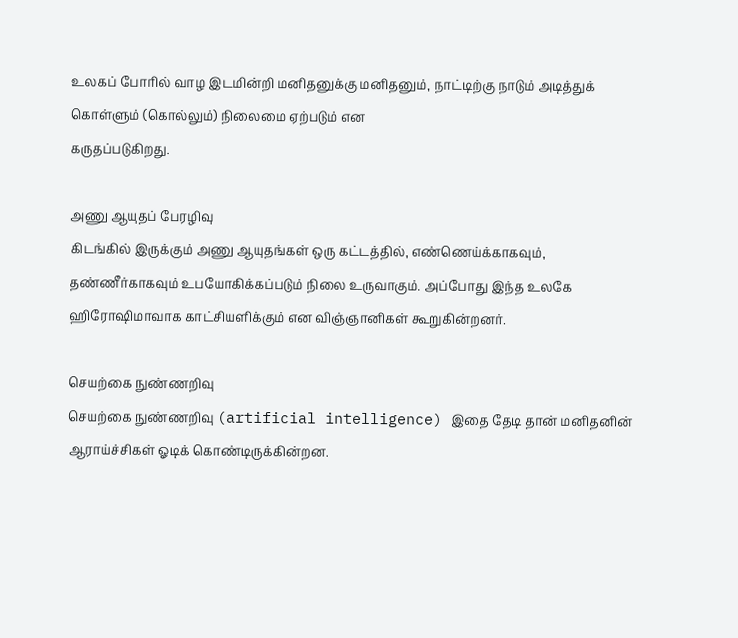உலகப் போரில் வாழ இடமின்றி மனிதனுக்கு மனிதனும், நாட்டிற்கு நாடும் அடித்துக் கொள்ளும் (கொல்லும்) நிலைமை ஏற்படும் என
கருதப்படுகிறது.

அணு ஆயுதப் பேரழிவு
கிடங்கில் இருக்கும் அணு ஆயுதங்கள் ஒரு கட்டத்தில், எண்ணெய்க்காகவும், தண்ணீர்காகவும் உபயோகிக்கப்படும் நிலை உருவாகும். அப்போது இந்த உலகே ஹிரோஷிமாவாக காட்சியளிக்கும் என விஞ்ஞானிகள் கூறுகின்றனர்.

செயற்கை நுண்ணறிவு
செயற்கை நுண்ணறிவு (artificial intelligence) இதை தேடி தான் மனிதனின் ஆராய்ச்சிகள் ஓடிக் கொண்டிருக்கின்றன.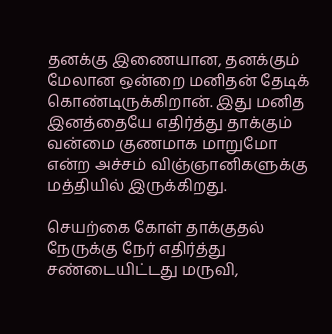தனக்கு இணையான, தனக்கும் மேலான ஒன்றை மனிதன் தேடிக் கொண்டிருக்கிறான். இது மனித இனத்தையே எதிர்த்து தாக்கும் வன்மை குணமாக மாறுமோ என்ற அச்சம் விஞ்ஞானிகளுக்கு மத்தியில் இருக்கிறது.

செயற்கை கோள் தாக்குதல்
நேருக்கு நேர் எதிர்த்து சண்டையிட்டது மருவி,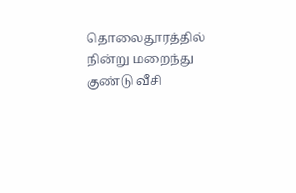தொலைதூரத்தில் நின்று மறைந்து குண்டு வீசி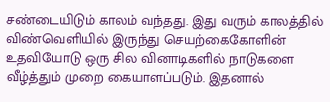சண்டையிடும் காலம் வந்தது. இது வரும் காலத்தில் விண்வெளியில் இருந்து செயற்கைகோளின் உதவியோடு ஒரு சில வினாடிகளில் நாடுகளை வீழ்த்தும் முறை கையாளப்படும். இதனால்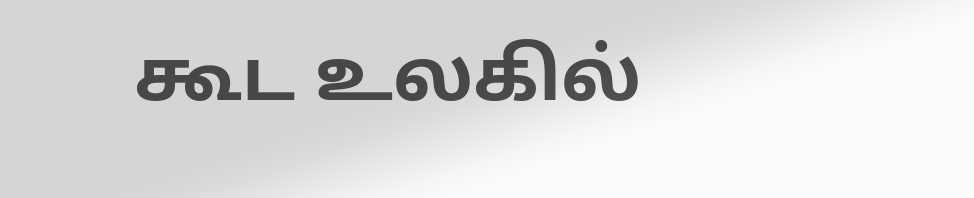கூட உலகில்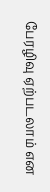பேரழிவு ஏற்படலாம் என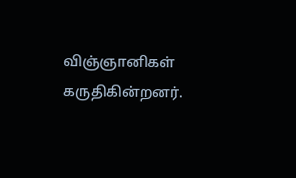விஞ்ஞானிகள் கருதிகின்றனர்.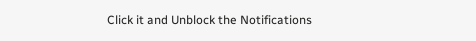Click it and Unblock the Notifications